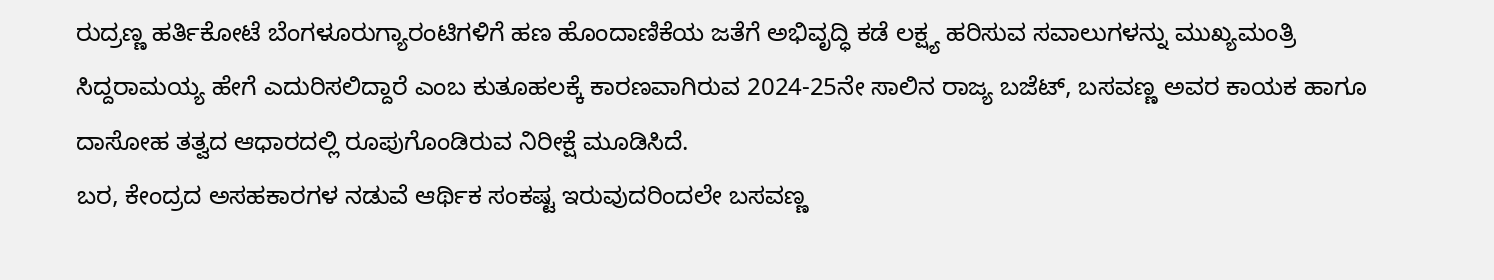ರುದ್ರಣ್ಣ ಹರ್ತಿಕೋಟೆ ಬೆಂಗಳೂರುಗ್ಯಾರಂಟಿಗಳಿಗೆ ಹಣ ಹೊಂದಾಣಿಕೆಯ ಜತೆಗೆ ಅಭಿವೃದ್ಧಿ ಕಡೆ ಲಕ್ಷ್ಯ ಹರಿಸುವ ಸವಾಲುಗಳನ್ನು ಮುಖ್ಯಮಂತ್ರಿ ಸಿದ್ದರಾಮಯ್ಯ ಹೇಗೆ ಎದುರಿಸಲಿದ್ದಾರೆ ಎಂಬ ಕುತೂಹಲಕ್ಕೆ ಕಾರಣವಾಗಿರುವ 2024-25ನೇ ಸಾಲಿನ ರಾಜ್ಯ ಬಜೆಟ್, ಬಸವಣ್ಣ ಅವರ ಕಾಯಕ ಹಾಗೂ ದಾಸೋಹ ತತ್ವದ ಆಧಾರದಲ್ಲಿ ರೂಪುಗೊಂಡಿರುವ ನಿರೀಕ್ಷೆ ಮೂಡಿಸಿದೆ.
ಬರ, ಕೇಂದ್ರದ ಅಸಹಕಾರಗಳ ನಡುವೆ ಆರ್ಥಿಕ ಸಂಕಷ್ಟ ಇರುವುದರಿಂದಲೇ ಬಸವಣ್ಣ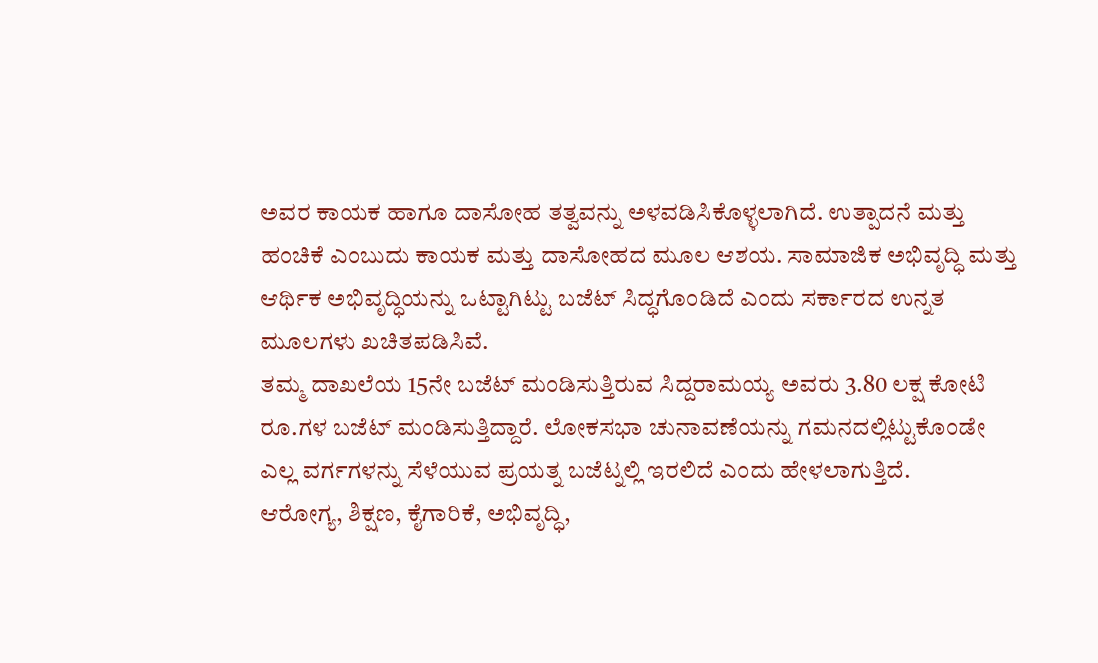ಅವರ ಕಾಯಕ ಹಾಗೂ ದಾಸೋಹ ತತ್ವವನ್ನು ಅಳವಡಿಸಿಕೊಳ್ಳಲಾಗಿದೆ. ಉತ್ಪಾದನೆ ಮತ್ತು ಹಂಚಿಕೆ ಎಂಬುದು ಕಾಯಕ ಮತ್ತು ದಾಸೋಹದ ಮೂಲ ಆಶಯ. ಸಾಮಾಜಿಕ ಅಭಿವೃದ್ಧಿ ಮತ್ತು ಆರ್ಥಿಕ ಅಭಿವೃದ್ಧಿಯನ್ನು ಒಟ್ಟಾಗಿಟ್ಟು ಬಜೆಟ್ ಸಿದ್ಧಗೊಂಡಿದೆ ಎಂದು ಸರ್ಕಾರದ ಉನ್ನತ ಮೂಲಗಳು ಖಚಿತಪಡಿಸಿವೆ.
ತಮ್ಮ ದಾಖಲೆಯ 15ನೇ ಬಜೆಟ್ ಮಂಡಿಸುತ್ತಿರುವ ಸಿದ್ದರಾಮಯ್ಯ ಅವರು 3.80 ಲಕ್ಷ ಕೋಟಿ ರೂ.ಗಳ ಬಜೆಟ್ ಮಂಡಿಸುತ್ತಿದ್ದಾರೆ. ಲೋಕಸಭಾ ಚುನಾವಣೆಯನ್ನು ಗಮನದಲ್ಲಿಟ್ಟುಕೊಂಡೇ ಎಲ್ಲ ವರ್ಗಗಳನ್ನು ಸೆಳೆಯುವ ಪ್ರಯತ್ನ ಬಜೆಟ್ನಲ್ಲಿ ಇರಲಿದೆ ಎಂದು ಹೇಳಲಾಗುತ್ತಿದೆ.
ಆರೋಗ್ಯ, ಶಿಕ್ಷಣ, ಕೈಗಾರಿಕೆ, ಅಭಿವೃದ್ಧಿ,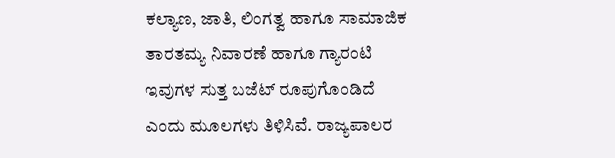ಕಲ್ಯಾಣ, ಜಾತಿ, ಲಿಂಗತ್ವ ಹಾಗೂ ಸಾಮಾಜಿಕ ತಾರತಮ್ಯ ನಿವಾರಣೆ ಹಾಗೂ ಗ್ಯಾರಂಟಿ ಇವುಗಳ ಸುತ್ತ ಬಜೆಟ್ ರೂಪುಗೊಂಡಿದೆ ಎಂದು ಮೂಲಗಳು ತಿಳಿಸಿವೆ. ರಾಜ್ಯಪಾಲರ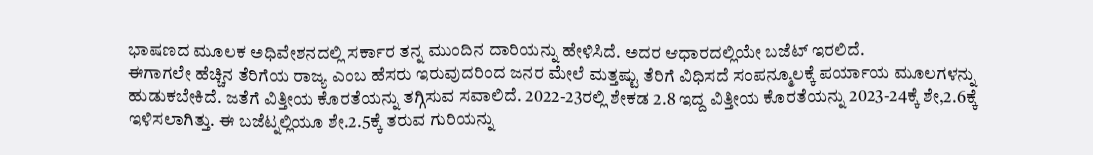ಭಾಷಣದ ಮೂಲಕ ಅಧಿವೇಶನದಲ್ಲಿ ಸರ್ಕಾರ ತನ್ನ ಮುಂದಿನ ದಾರಿಯನ್ನು ಹೇಳಿಸಿದೆ. ಅದರ ಆಧಾರದಲ್ಲಿಯೇ ಬಜೆಟ್ ಇರಲಿದೆ.
ಈಗಾಗಲೇ ಹೆಚ್ಚಿನ ತೆರಿಗೆಯ ರಾಜ್ಯ ಎಂಬ ಹೆಸರು ಇರುವುದರಿಂದ ಜನರ ಮೇಲೆ ಮತ್ತಷ್ಟು ತೆರಿಗೆ ವಿಧಿಸದೆ ಸಂಪನ್ಮೂಲಕ್ಕೆ ಪರ್ಯಾಯ ಮೂಲಗಳನ್ನು ಹುಡುಕಬೇಕಿದೆ. ಜತೆಗೆ ವಿತ್ತೀಯ ಕೊರತೆಯನ್ನು ತಗ್ಗಿಸುವ ಸವಾಲಿದೆ. 2022-23ರಲ್ಲಿ ಶೇಕಡ 2.8 ಇದ್ದ ವಿತ್ತೀಯ ಕೊರತೆಯನ್ನು 2023-24ಕ್ಕೆ ಶೇ,2.6ಕ್ಕೆ ಇಳಿಸಲಾಗಿತ್ತು. ಈ ಬಜೆಟ್ನಲ್ಲಿಯೂ ಶೇ.2.5ಕ್ಕೆ ತರುವ ಗುರಿಯನ್ನು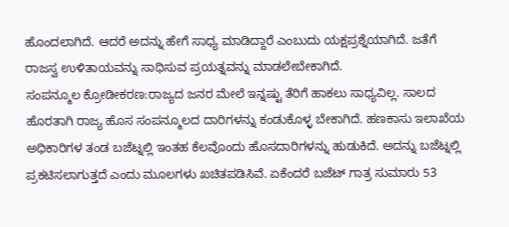ಹೊಂದಲಾಗಿದೆ. ಆದರೆ ಅದನ್ನು ಹೇಗೆ ಸಾಧ್ಯ ಮಾಡಿದ್ದಾರೆ ಎಂಬುದು ಯಕ್ಷಪ್ರಶ್ನೆಯಾಗಿದೆ. ಜತೆಗೆ ರಾಜಸ್ವ ಉಳಿತಾಯವನ್ನು ಸಾಧಿಸುವ ಪ್ರಯತ್ನವನ್ನು ಮಾಡಲೇಬೇಕಾಗಿದೆ.
ಸಂಪನ್ಮೂಲ ಕ್ರೋಡೀಕರಣ:ರಾಜ್ಯದ ಜನರ ಮೇಲೆ ಇನ್ನಷ್ಟು ತೆರಿಗೆ ಹಾಕಲು ಸಾಧ್ಯವಿಲ್ಲ. ಸಾಲದ ಹೊರತಾಗಿ ರಾಜ್ಯ ಹೊಸ ಸಂಪನ್ಮೂಲದ ದಾರಿಗಳನ್ನು ಕಂಡುಕೊಳ್ಳ ಬೇಕಾಗಿದೆ. ಹಣಕಾಸು ಇಲಾಖೆಯ ಅಧಿಕಾರಿಗಳ ತಂಡ ಬಜೆಟ್ನಲ್ಲಿ ಇಂತಹ ಕೆಲವೊಂದು ಹೊಸದಾರಿಗಳನ್ನು ಹುಡುಕಿದೆ. ಅದನ್ನು ಬಜೆಟ್ನಲ್ಲಿ ಪ್ರಕಟಿಸಲಾಗುತ್ತದೆ ಎಂದು ಮೂಲಗಳು ಖಚಿತಪಡಿಸಿವೆ. ಏಕೆಂದರೆ ಬಜೆಟ್ ಗಾತ್ರ ಸುಮಾರು 53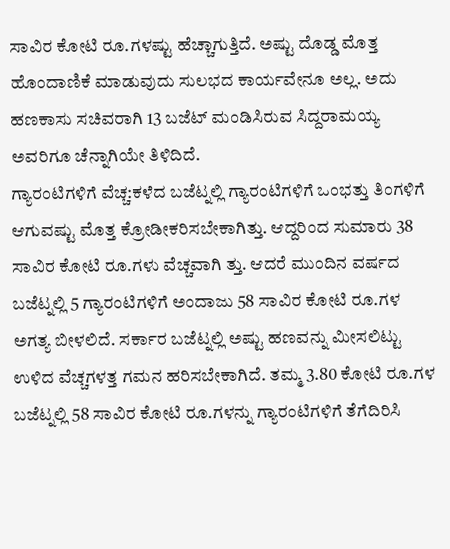ಸಾವಿರ ಕೋಟಿ ರೂ.ಗಳಷ್ಟು ಹೆಚ್ಚಾಗುತ್ತಿದೆ. ಅಷ್ಟು ದೊಡ್ಡ ಮೊತ್ತ ಹೊಂದಾಣಿಕೆ ಮಾಡುವುದು ಸುಲಭದ ಕಾರ್ಯವೇನೂ ಅಲ್ಲ. ಅದು ಹಣಕಾಸು ಸಚಿವರಾಗಿ 13 ಬಜೆಟ್ ಮಂಡಿಸಿರುವ ಸಿದ್ದರಾಮಯ್ಯ ಅವರಿಗೂ ಚೆನ್ನಾಗಿಯೇ ತಿಳಿದಿದೆ.
ಗ್ಯಾರಂಟಿಗಳಿಗೆ ವೆಚ್ಚ:ಕಳೆದ ಬಜೆಟ್ನಲ್ಲಿ ಗ್ಯಾರಂಟಿಗಳಿಗೆ ಒಂಭತ್ತು ತಿಂಗಳಿಗೆ ಆಗುವಷ್ಟು ಮೊತ್ತ ಕ್ರೋಡೀಕರಿಸಬೇಕಾಗಿತ್ತು. ಆದ್ದರಿಂದ ಸುಮಾರು 38 ಸಾವಿರ ಕೋಟಿ ರೂ.ಗಳು ವೆಚ್ಚವಾಗಿ ತ್ತು. ಆದರೆ ಮುಂದಿನ ವರ್ಷದ ಬಜೆಟ್ನಲ್ಲಿ 5 ಗ್ಯಾರಂಟಿಗಳಿಗೆ ಅಂದಾಜು 58 ಸಾವಿರ ಕೋಟಿ ರೂ.ಗಳ ಅಗತ್ಯ ಬೀಳಲಿದೆ. ಸರ್ಕಾರ ಬಜೆಟ್ನಲ್ಲಿ ಅಷ್ಟು ಹಣವನ್ನು ಮೀಸಲಿಟ್ಟು ಉಳಿದ ವೆಚ್ಚಗಳತ್ತ ಗಮನ ಹರಿಸಬೇಕಾಗಿದೆ. ತಮ್ಮ 3.80 ಕೋಟಿ ರೂ.ಗಳ ಬಜೆಟ್ನಲ್ಲಿ 58 ಸಾವಿರ ಕೋಟಿ ರೂ.ಗಳನ್ನು ಗ್ಯಾರಂಟಿಗಳಿಗೆ ತೆಗೆದಿರಿಸಿ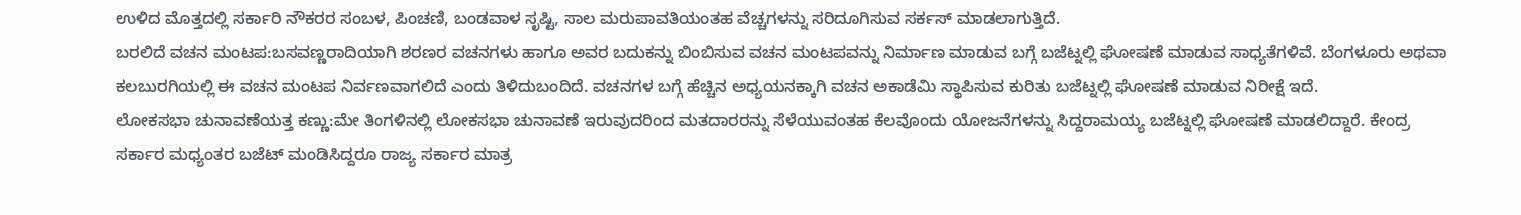ಉಳಿದ ಮೊತ್ತದಲ್ಲಿ ಸರ್ಕಾರಿ ನೌಕರರ ಸಂಬಳ, ಪಿಂಚಣಿ, ಬಂಡವಾಳ ಸೃಷ್ಟಿ, ಸಾಲ ಮರುಪಾವತಿಯಂತಹ ವೆಚ್ಚಗಳನ್ನು ಸರಿದೂಗಿಸುವ ಸರ್ಕಸ್ ಮಾಡಲಾಗುತ್ತಿದೆ.
ಬರಲಿದೆ ವಚನ ಮಂಟಪ:ಬಸವಣ್ಣರಾದಿಯಾಗಿ ಶರಣರ ವಚನಗಳು ಹಾಗೂ ಅವರ ಬದುಕನ್ನು ಬಿಂಬಿಸುವ ವಚನ ಮಂಟಪವನ್ನು ನಿರ್ಮಾಣ ಮಾಡುವ ಬಗ್ಗೆ ಬಜೆಟ್ನಲ್ಲಿ ಘೋಷಣೆ ಮಾಡುವ ಸಾಧ್ಯತೆಗಳಿವೆ. ಬೆಂಗಳೂರು ಅಥವಾ ಕಲಬುರಗಿಯಲ್ಲಿ ಈ ವಚನ ಮಂಟಪ ನಿರ್ವಣವಾಗಲಿದೆ ಎಂದು ತಿಳಿದುಬಂದಿದೆ. ವಚನಗಳ ಬಗ್ಗೆ ಹೆಚ್ಚಿನ ಅಧ್ಯಯನಕ್ಕಾಗಿ ವಚನ ಅಕಾಡೆಮಿ ಸ್ಥಾಪಿಸುವ ಕುರಿತು ಬಜೆಟ್ನಲ್ಲಿ ಘೋಷಣೆ ಮಾಡುವ ನಿರೀಕ್ಷೆ ಇದೆ.
ಲೋಕಸಭಾ ಚುನಾವಣೆಯತ್ತ ಕಣ್ಣು:ಮೇ ತಿಂಗಳಿನಲ್ಲಿ ಲೋಕಸಭಾ ಚುನಾವಣೆ ಇರುವುದರಿಂದ ಮತದಾರರನ್ನು ಸೆಳೆಯುವಂತಹ ಕೆಲವೊಂದು ಯೋಜನೆಗಳನ್ನು ಸಿದ್ದರಾಮಯ್ಯ ಬಜೆಟ್ನಲ್ಲಿ ಘೋಷಣೆ ಮಾಡಲಿದ್ದಾರೆ. ಕೇಂದ್ರ ಸರ್ಕಾರ ಮಧ್ಯಂತರ ಬಜೆಟ್ ಮಂಡಿಸಿದ್ದರೂ ರಾಜ್ಯ ಸರ್ಕಾರ ಮಾತ್ರ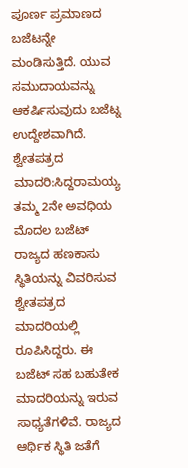ಪೂರ್ಣ ಪ್ರಮಾಣದ ಬಜೆಟನ್ನೇ ಮಂಡಿಸುತ್ತಿದೆ. ಯುವ ಸಮುದಾಯವನ್ನು ಆಕರ್ಷಿಸುವುದು ಬಜೆಟ್ನ ಉದ್ದೇಶವಾಗಿದೆ.
ಶ್ವೇತಪತ್ರದ ಮಾದರಿ:ಸಿದ್ದರಾಮಯ್ಯ ತಮ್ಮ 2ನೇ ಅವಧಿಯ ಮೊದಲ ಬಜೆಟ್ ರಾಜ್ಯದ ಹಣಕಾಸು ಸ್ಥಿತಿಯನ್ನು ವಿವರಿಸುವ ಶ್ವೇತಪತ್ರದ ಮಾದರಿಯಲ್ಲಿ ರೂಪಿಸಿದ್ದರು. ಈ ಬಜೆಟ್ ಸಹ ಬಹುತೇಕ ಮಾದರಿಯನ್ನು ಇರುವ ಸಾಧ್ಯತೆಗಳಿವೆ. ರಾಜ್ಯದ ಆರ್ಥಿಕ ಸ್ಥಿತಿ ಜತೆಗೆ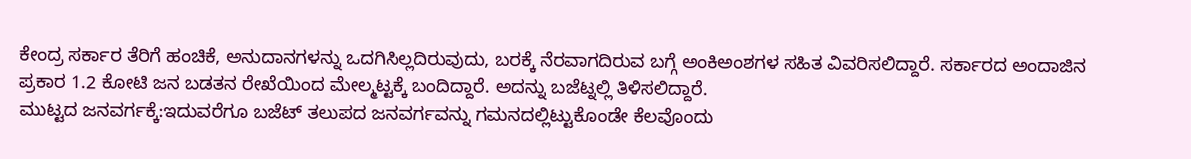ಕೇಂದ್ರ ಸರ್ಕಾರ ತೆರಿಗೆ ಹಂಚಿಕೆ, ಅನುದಾನಗಳನ್ನು ಒದಗಿಸಿಲ್ಲದಿರುವುದು, ಬರಕ್ಕೆ ನೆರವಾಗದಿರುವ ಬಗ್ಗೆ ಅಂಕಿಅಂಶಗಳ ಸಹಿತ ವಿವರಿಸಲಿದ್ದಾರೆ. ಸರ್ಕಾರದ ಅಂದಾಜಿನ ಪ್ರಕಾರ 1.2 ಕೋಟಿ ಜನ ಬಡತನ ರೇಖೆಯಿಂದ ಮೇಲ್ಮಟ್ಟಕ್ಕೆ ಬಂದಿದ್ದಾರೆ. ಅದನ್ನು ಬಜೆಟ್ನಲ್ಲಿ ತಿಳಿಸಲಿದ್ದಾರೆ.
ಮುಟ್ಟದ ಜನವರ್ಗಕ್ಕೆ:ಇದುವರೆಗೂ ಬಜೆಟ್ ತಲುಪದ ಜನವರ್ಗವನ್ನು ಗಮನದಲ್ಲಿಟ್ಟುಕೊಂಡೇ ಕೆಲವೊಂದು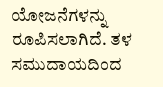ಯೋಜನೆಗಳನ್ನು ರೂಪಿಸಲಾಗಿದೆ. ತಳ ಸಮುದಾಯದಿಂದ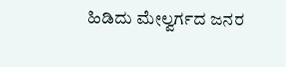ಹಿಡಿದು ಮೇಲ್ವರ್ಗದ ಜನರ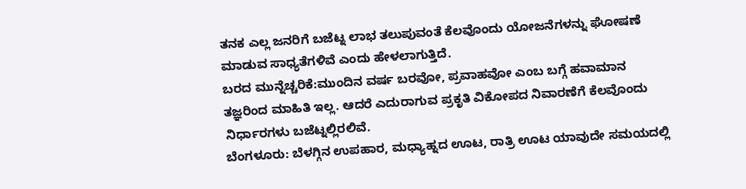ತನಕ ಎಲ್ಲ ಜನರಿಗೆ ಬಜೆಟ್ನ ಲಾಭ ತಲುಪುವಂತೆ ಕೆಲವೊಂದು ಯೋಜನೆಗಳನ್ನು ಘೋಷಣೆ ಮಾಡುವ ಸಾಧ್ಯತೆಗಳಿವೆ ಎಂದು ಹೇಳಲಾಗುತ್ತಿದೆ.
ಬರದ ಮುನ್ನೆಚ್ಚರಿಕೆ:ಮುಂದಿನ ವರ್ಷ ಬರವೋ, ಪ್ರವಾಹವೋ ಎಂಬ ಬಗ್ಗೆ ಹವಾಮಾನ ತಜ್ಞರಿಂದ ಮಾಹಿತಿ ಇಲ್ಲ. ಆದರೆ ಎದುರಾಗುವ ಪ್ರಕೃತಿ ವಿಕೋಪದ ನಿವಾರಣೆಗೆ ಕೆಲವೊಂದು ನಿರ್ಧಾರಗಳು ಬಜೆಟ್ನಲ್ಲಿರಲಿವೆ.
ಬೆಂಗಳೂರು: ಬೆಳಗ್ಗಿನ ಉಪಹಾರ, ಮಧ್ಯಾಹ್ನದ ಊಟ, ರಾತ್ರಿ ಊಟ ಯಾವುದೇ ಸಮಯದಲ್ಲಿ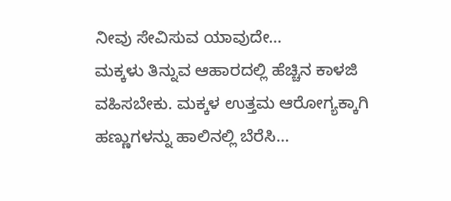ನೀವು ಸೇವಿಸುವ ಯಾವುದೇ…
ಮಕ್ಕಳು ತಿನ್ನುವ ಆಹಾರದಲ್ಲಿ ಹೆಚ್ಚಿನ ಕಾಳಜಿ ವಹಿಸಬೇಕು. ಮಕ್ಕಳ ಉತ್ತಮ ಆರೋಗ್ಯಕ್ಕಾಗಿ ಹಣ್ಣುಗಳನ್ನು ಹಾಲಿನಲ್ಲಿ ಬೆರೆಸಿ…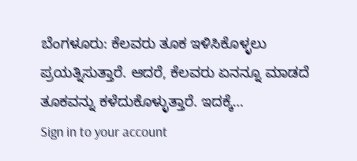ಬೆಂಗಳೂರು: ಕೆಲವರು ತೂಕ ಇಳಿಸಿಕೊಳ್ಳಲು ಪ್ರಯತ್ನಿಸುತ್ತಾರೆ. ಆದರೆ, ಕೆಲವರು ಏನನ್ನೂ ಮಾಡದೆ ತೂಕವನ್ನು ಕಳೆದುಕೊಳ್ಳುತ್ತಾರೆ. ಇದಕ್ಕೆ…
Sign in to your account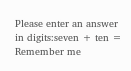Please enter an answer in digits:seven + ten =
Remember me